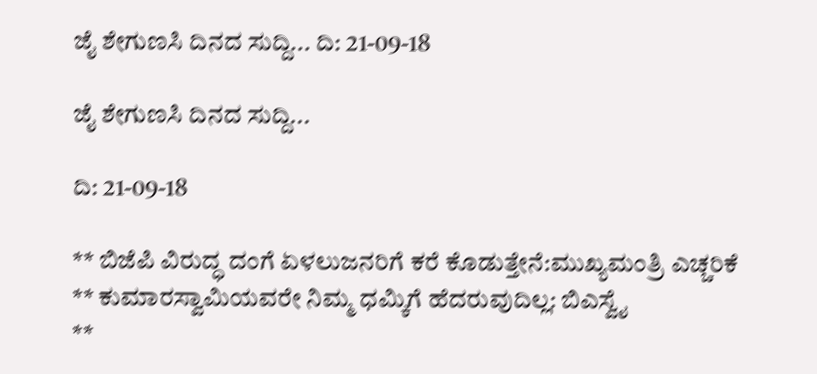ಜೈ ಶೇಗುಣಸಿ ದಿನದ ಸುದ್ದಿ... ದಿ: 21-09-18

ಜೈ ಶೇಗುಣಸಿ ದಿನದ ಸುದ್ದಿ...

ದಿ: 21-09-18

** ಬಿಜೆಪಿ ವಿರುದ್ಧ ದಂಗೆ ಏಳಲುಜನರಿಗೆ ಕರೆ ಕೊಡುತ್ತೇನೆ:ಮುಖ್ಯಮಂತ್ರಿ ಎಚ್ಚರಿಕೆ
** ಕುಮಾರಸ್ವಾಮಿಯವರೇ ನಿಮ್ಮ ಧಮ್ಕಿಗೆ ಹೆದರುವುದಿಲ್ಲ: ಬಿಎಸ್ವೈ
**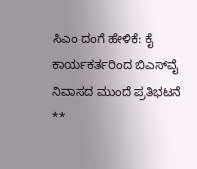ಸಿಎಂ ದಂಗೆ ಹೇಳಿಕೆ: ಕೈ ಕಾರ್ಯಕರ್ತರಿಂದ ಬಿಎಸ್‌ವೈ ನಿವಾಸದ ಮುಂದೆ ಪ್ರತಿಭಟನೆ
**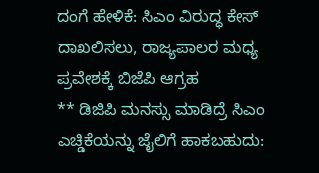ದಂಗೆ ಹೇಳಿಕೆ: ಸಿಎಂ ವಿರುದ್ಧ ಕೇಸ್ ದಾಖಲಿಸಲು, ರಾಜ್ಯಪಾಲರ ಮಧ್ಯ ಪ್ರವೇಶಕ್ಕೆ ಬಿಜೆಪಿ ಆಗ್ರಹ
** ಡಿಜಿಪಿ‌ ಮನಸ್ಸು ಮಾಡಿದ್ರೆ ಸಿಎಂ ಎಚ್ಡಿಕೆಯನ್ನು ಜೈಲಿಗೆ ಹಾಕಬಹುದು: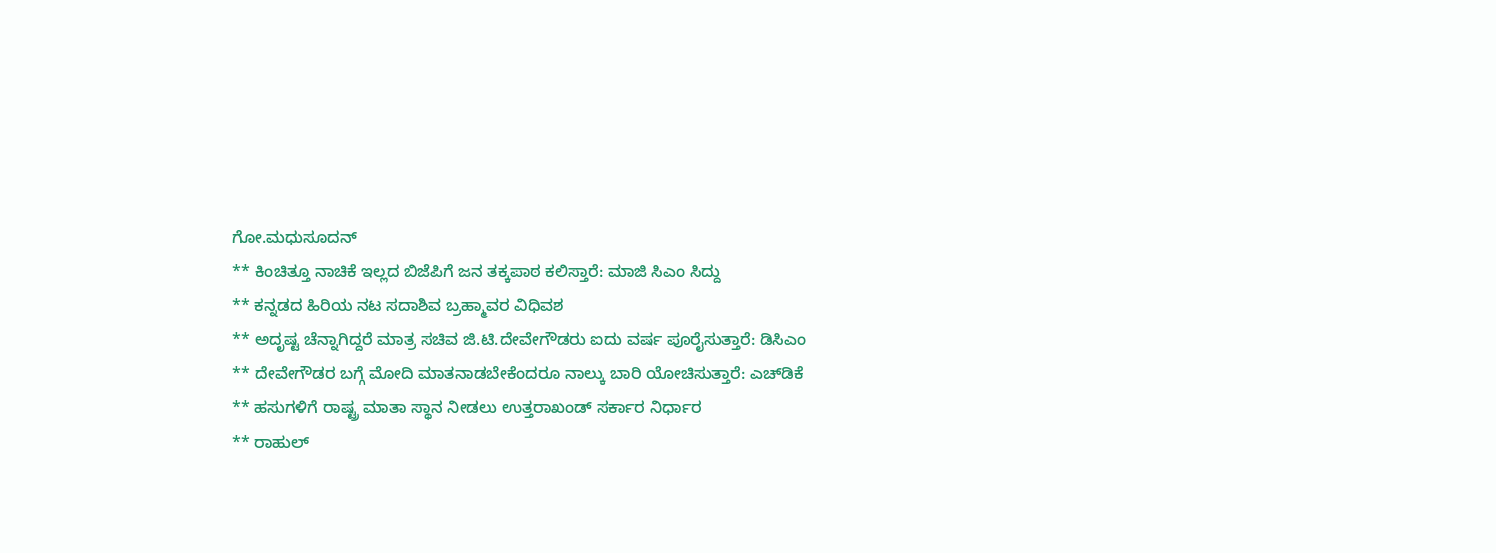ಗೋ.ಮಧುಸೂದನ್
** ಕಿಂಚಿತ್ತೂ ನಾಚಿಕೆ ಇಲ್ಲದ ಬಿಜೆಪಿಗೆ ಜನ ತಕ್ಕಪಾಠ ಕಲಿಸ್ತಾರೆ: ಮಾಜಿ ಸಿಎಂ ಸಿದ್ದು
** ಕನ್ನಡದ ಹಿರಿಯ ನಟ ಸದಾಶಿವ ಬ್ರಹ್ಮಾವರ ವಿಧಿವಶ
** ಅದೃಷ್ಟ ಚೆನ್ನಾಗಿದ್ದರೆ ಮಾತ್ರ ಸಚಿವ ಜಿ.ಟಿ.ದೇವೇಗೌಡರು ಐದು ವರ್ಷ ಪೂರೈಸುತ್ತಾರೆ: ಡಿಸಿಎಂ
** ದೇವೇಗೌಡರ ಬಗ್ಗೆ ಮೋದಿ ಮಾತನಾಡಬೇಕೆಂದರೂ ನಾಲ್ಕು ಬಾರಿ ಯೋಚಿಸುತ್ತಾರೆ: ಎಚ್‌ಡಿಕೆ
** ಹಸುಗಳಿಗೆ ರಾಷ್ಟ್ರ ಮಾತಾ ಸ್ಥಾನ ನೀಡಲು ಉತ್ತರಾಖಂಡ್ ಸರ್ಕಾರ ನಿರ್ಧಾರ
** ರಾಹುಲ್‌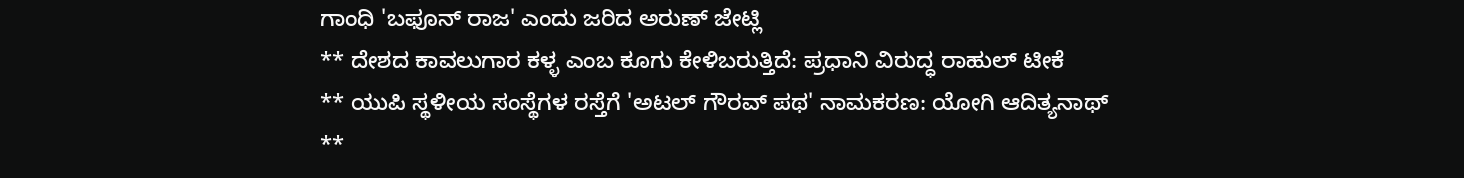ಗಾಂಧಿ 'ಬಫೂನ್ ರಾಜ' ಎಂದು ಜರಿದ ಅರುಣ್ ಜೇಟ್ಲಿ
** ದೇಶದ ಕಾವಲುಗಾರ ಕಳ್ಳ ಎಂಬ ಕೂಗು ಕೇಳಿಬರುತ್ತಿದೆ: ಪ್ರಧಾನಿ ವಿರುದ್ಧ ರಾಹುಲ್ ಟೀಕೆ
** ಯುಪಿ ಸ್ಥಳೀಯ ಸಂಸ್ಥೆಗಳ ರಸ್ತೆಗೆ 'ಅಟಲ್ ಗೌರವ್ ಪಥ' ನಾಮಕರಣ: ಯೋಗಿ ಆದಿತ್ಯನಾಥ್
**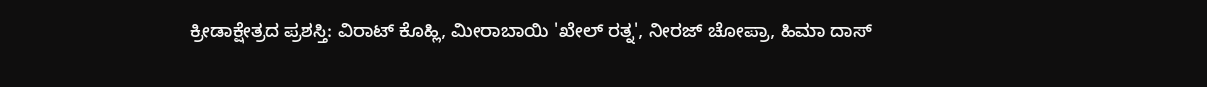ಕ್ರೀಡಾಕ್ಷೇತ್ರದ ಪ್ರಶಸ್ತಿ: ವಿರಾಟ್ ಕೊಹ್ಲಿ, ಮೀರಾಬಾಯಿ 'ಖೇಲ್ ರತ್ನ', ನೀರಜ್ ಚೋಪ್ರಾ, ಹಿಮಾ ದಾಸ್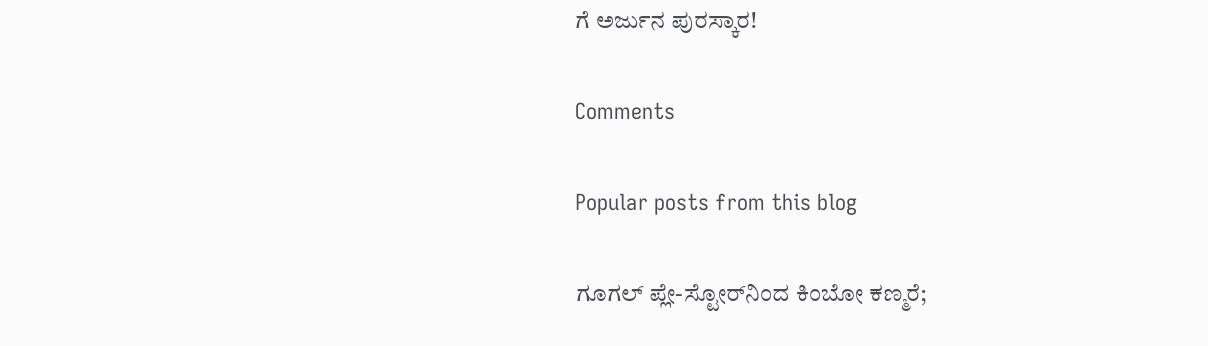ಗೆ ಅರ್ಜುನ ಪುರಸ್ಕಾರ!

Comments

Popular posts from this blog

ಗೂಗಲ್ ಪ್ಲೇ-ಸ್ಟೋರ್‌ನಿಂದ ಕಿಂಬೋ ಕಣ್ಮರೆ;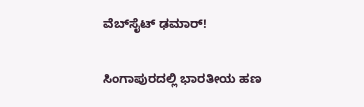ವೆಬ್‌ಸೈಟ್ ಢಮಾರ್!

ಸಿಂಗಾಪುರದಲ್ಲಿ ಭಾರತೀಯ ಹಣ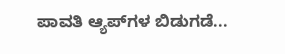ಪಾವತಿ ಆ್ಯಪ್‌ಗಳ ಬಿಡುಗಡೆ...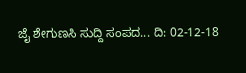ಜೈ ಶೇಗುಣಸಿ ಸುದ್ದಿ ಸಂಪದ... ದಿ: 02-12-18